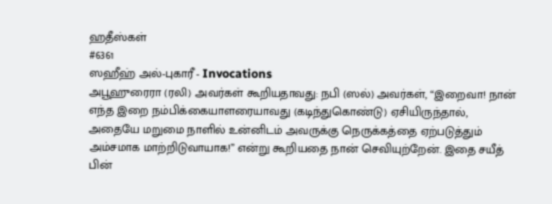ஹதீஸ்கள்
#6361
ஸஹீஹ் அல்-புகாரீ - Invocations
அபூஹுரைரா (ரலி) அவர்கள் கூறியதாவது: நபி (ஸல்) அவர்கள், “இறைவா! நான் எந்த இறை நம்பிக்கையாளரையாவது (கடிந்துகொண்டு) ஏசியிருந்தால், அதையே மறுமை நாளில் உன்னிடம் அவருக்கு நெருக்கத்தை ஏற்படுத்தும் அம்சமாக மாற்றிடுவாயாக!” என்று கூறியதை நான் செவியுற்றேன். இதை சயீத் பின்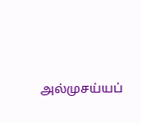அல்முசய்யப்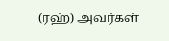(ரஹ்) அவர்கள்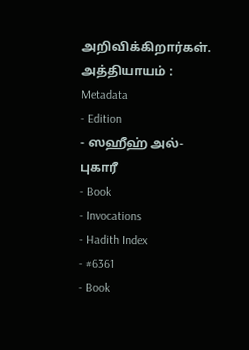அறிவிக்கிறார்கள். அத்தியாயம் :
Metadata
- Edition
- ஸஹீஹ் அல்-புகாரீ
- Book
- Invocations
- Hadith Index
- #6361
- Book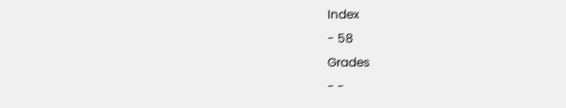Index
- 58
Grades
- -